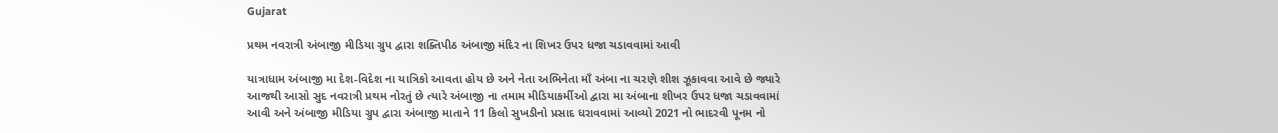Gujarat

પ્રથમ નવરાત્રી અંબાજી મીડિયા ગ્રુપ દ્વારા શક્તિપીઠ અંબાજી મંદિર ના શિખર ઉપર ધજા ચડાવવામાં આવી

યાત્રાધામ અંબાજી મા દેશ-વિદેશ ના યાત્રિકો આવતા હોય છે અને નેતા અભિનેતા માઁ અંબા ના ચરણે શીશ ઝૂકાવવા આવે છે જ્યારે આજથી આસો સુદ નવરાત્રી પ્રથમ નોરતું છે ત્યારે અંબાજી ના તમામ મીડિયાકર્મીઓ દ્વારા મા અંબાના શીખર ઉપર ધજા ચડાવવામાં આવી અને અંબાજી મીડિયા ગ્રુપ દ્વારા અંબાજી માતાને 11 કિલો સુખડીનો પ્રસાદ ધરાવવામાં આવ્યો 2021 નો ભાદરવી પૂનમ નો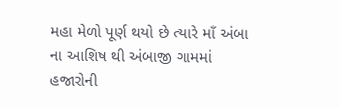મહા મેળો પૂર્ણ થયો છે ત્યારે માઁ અંબા ના આશિષ થી અંબાજી ગામમાં હજારોની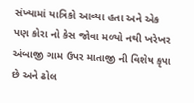સંખ્યામાં યાત્રિકો આવ્યા હતા અને એક પણ કોરા નો કેસ જોવા મળ્યો નથી ખરેખર અંબાજી ગામ ઉપર માતાજી ની વિશેષ કૃપા છે અને ઢોલ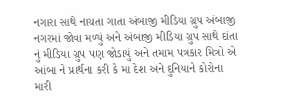નગારા સાથે નાચતા ગાતા અંબાજી મીડિયા ગ્રુપ અંબાજી નગરમાં જોવા મળ્યું અને અંબાજી મીડિયા ગ્રુપ સાથે દાંતા નું મીડિયા ગ્રુપ પણ જોડાયું અને તમામ પત્રકાર મિત્રો એ આંબા ને પ્રાર્થના કરી કે મા દેશ અને દુનિયાને કોરોના મારી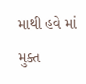માથી હવે માં મુક્ત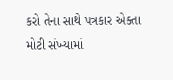કરો તેના સાથે પત્રકાર એક્તા મોટી સંખ્યામાં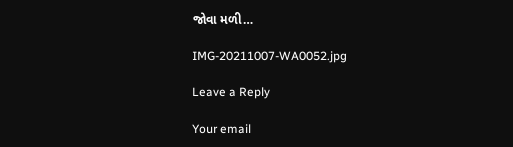જોવા મળી…

IMG-20211007-WA0052.jpg

Leave a Reply

Your email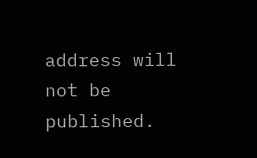address will not be published.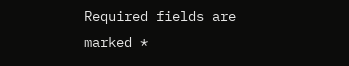Required fields are marked *